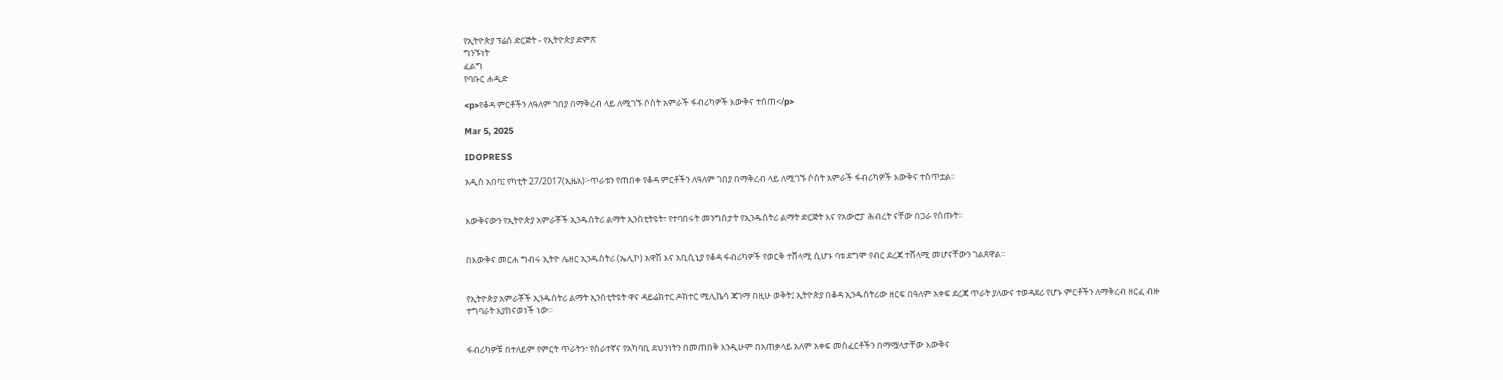የኢትዮጵያ ፕሬስ ድርጅት - የኢትዮጵያ ድምጽ
ግንኙነት
ፈልግ
የባቡር ሐዲድ

<p>የቆዳ ምርቶችን ለዓለም ገበያ በማቅረብ ላይ ለሚገኙ ሶስት አምራች ፋብሪካዎች እውቅና ተሰጠ</p>

Mar 5, 2025

IDOPRESS

አዲስ አበባ፤ የካቲት 27/2017(ኢዜአ)፦ጥራቱን የጠበቀ የቆዳ ምርቶችን ለዓለም ገበያ በማቅረብ ላይ ለሚገኙ ሶስት አምራች ፋብሪካዎች እውቅና ተሰጥቷል፡፡


እውቅናውን የኢትዮጵያ አምራቾች ኢንዱስትሪ ልማት ኢንስቲትዩት፣ የተባበሩት መንግስታት የኢንዱስትሪ ልማት ድርጅት እና የአውሮፓ ሕብረት ናቸው በጋራ የሰጡት፡፡


በእውቅና መርሐ ግብሩ ኢትዮ ሌዘር ኢንዱስትሪ (ኤሊኮ) አዋሽ እና አቢሲኒያ የቆዳ ፋብሪካዎች የወርቅ ተሸላሚ ሲሆኑ ባቱ ደግሞ የብር ደረጃ ተሸላሚ መሆናቸውን ገልጸዋል።


የኢትዮጵያ አምራቾች ኢንዱስትሪ ልማት ኢንስቲትዩት ዋና ዳይሬክተር ዶክተር ሚሊኬሳ ጃገማ በዚሁ ወቅት፤ ኢትዮጵያ በቆዳ ኢንዱስትሪው ዘርፍ በዓለም አቀፍ ደረጃ ጥራት ያለውና ተወዳደሪ የሆኑ ምርቶችን ለማቅረብ ዘርፈ ብዙ ተግባራት እያከናወነች ነው።


ፋብሪካዎቹ በተለይም የምርት ጥራትን፣ የሰራተኛና የአካባቢ ደህንነትን በመጠበቅ እንዲሁም በአጠቃላይ አለም አቀፍ መስፈርቶችን በማሟላታቸው እውቅና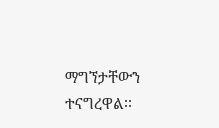ማግኘታቸውን ተናግረዋል፡፡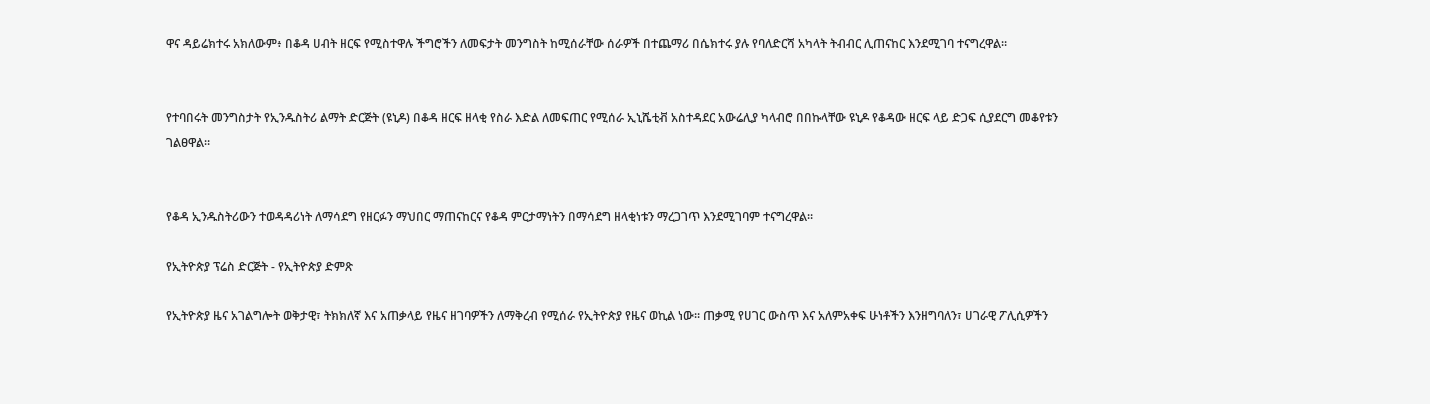ዋና ዳይሬክተሩ አክለውም፥ በቆዳ ሀብት ዘርፍ የሚስተዋሉ ችግሮችን ለመፍታት መንግስት ከሚሰራቸው ሰራዎች በተጨማሪ በሴክተሩ ያሉ የባለድርሻ አካላት ትብብር ሊጠናከር እንደሚገባ ተናግረዋል።


የተባበሩት መንግስታት የኢንዱስትሪ ልማት ድርጅት (ዩኒዶ) በቆዳ ዘርፍ ዘላቂ የስራ እድል ለመፍጠር የሚሰራ ኢኒሼቲቭ አስተዳደር አውሬሊያ ካላብሮ በበኩላቸው ዩኒዶ የቆዳው ዘርፍ ላይ ድጋፍ ሲያደርግ መቆየቱን ገልፀዋል።


የቆዳ ኢንዱስትሪውን ተወዳዳሪነት ለማሳደግ የዘርፉን ማህበር ማጠናከርና የቆዳ ምርታማነትን በማሳደግ ዘላቂነቱን ማረጋገጥ እንደሚገባም ተናግረዋል።

የኢትዮጵያ ፕሬስ ድርጅት - የኢትዮጵያ ድምጽ

የኢትዮጵያ ዜና አገልግሎት ወቅታዊ፣ ትክክለኛ እና አጠቃላይ የዜና ዘገባዎችን ለማቅረብ የሚሰራ የኢትዮጵያ የዜና ወኪል ነው። ጠቃሚ የሀገር ውስጥ እና አለምአቀፍ ሁነቶችን እንዘግባለን፣ ሀገራዊ ፖሊሲዎችን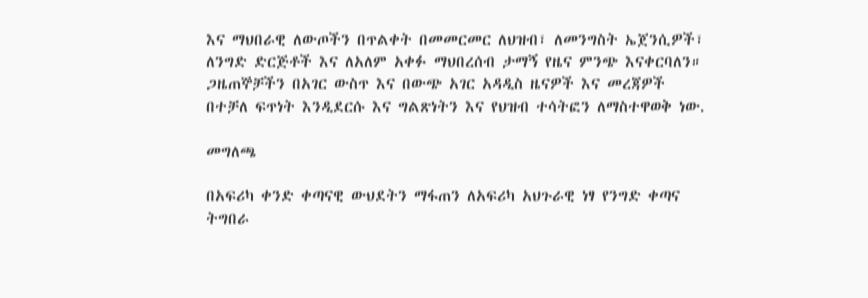እና ማህበራዊ ለውጦችን በጥልቀት በመመርመር ለህዝብ፣ ለመንግስት ኤጀንሲዎች፣ ለንግድ ድርጅቶች እና ለአለም አቀፉ ማህበረሰብ ታማኝ የዜና ምንጭ እናቀርባለን። ጋዜጠኞቻችን በአገር ውስጥ እና በውጭ አገር አዳዲስ ዜናዎች እና መረጃዎች በተቻለ ፍጥነት እንዲደርሱ እና ግልጽነትን እና የህዝብ ተሳትፎን ለማስተዋወቅ ነው.

መግለጫ

በአፍሪካ ቀንድ ቀጣናዊ ውህደትን ማፋጠን ለአፍሪካ አህጉራዊ ነፃ የንግድ ቀጣና ትግበራ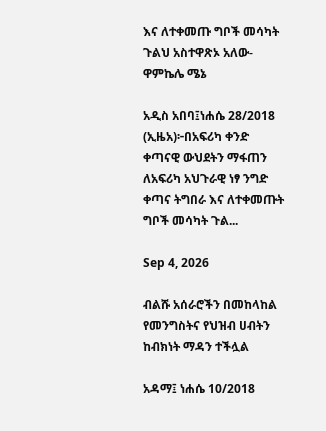እና ለተቀመጡ ግቦች መሳካት ጉልህ አስተዋጽኦ አለው-ዋምኬሌ ሜኔ

አዲስ አበባ፤ነሐሴ 28/2018 (ኢዜአ)፦በአፍሪካ ቀንድ ቀጣናዊ ውህደትን ማፋጠን ለአፍሪካ አህጉራዊ ነፃ ንግድ ቀጣና ትግበራ እና ለተቀመጡት ግቦች መሳካት ጉል...

Sep 4, 2026

ብልሹ አሰራሮችን በመከላከል የመንግስትና የህዝብ ሀብትን ከብክነት ማዳን ተችሏል

አዳማ፤ ነሐሴ 10/2018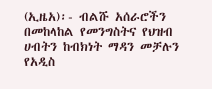(ኢዜአ)፡- ብልሹ አሰራሮችን በመከላከል የመንግስትና የህዝብ ሀብትን ከብክነት ማዳን መቻሉን የአዲስ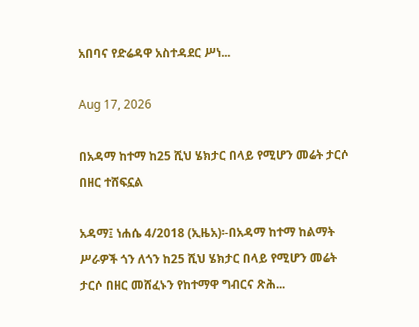አበባና የድሬዳዋ አስተዳደር ሥነ...

Aug 17, 2026

በአዳማ ከተማ ከ25 ሺህ ሄክታር በላይ የሚሆን መሬት ታርሶ በዘር ተሸፍኗል

አዳማ፤ ነሐሴ 4/2018 (ኢዜአ)፡-በአዳማ ከተማ ከልማት ሥራዎች ጎን ለጎን ከ25 ሺህ ሄክታር በላይ የሚሆን መሬት ታርሶ በዘር መሸፈኑን የከተማዋ ግብርና ጽሕ...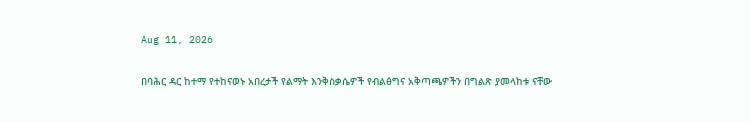Aug 11, 2026

በባሕር ዳር ከተማ የተከናወኑ አበረታች የልማት እንቅስቃሴዎች የብልፅግና አቅጣጫዎችን በግልጽ ያመላከቱ ናቸው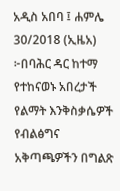አዲስ አበባ ፤ ሐምሌ 30/2018 (ኢዜአ) ፦በባሕር ዳር ከተማ የተከናወኑ አበረታች የልማት እንቅስቃሴዎች የብልፅግና አቅጣጫዎችን በግልጽ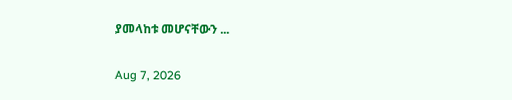ያመላከቱ መሆናቸውን ...

Aug 7, 2026